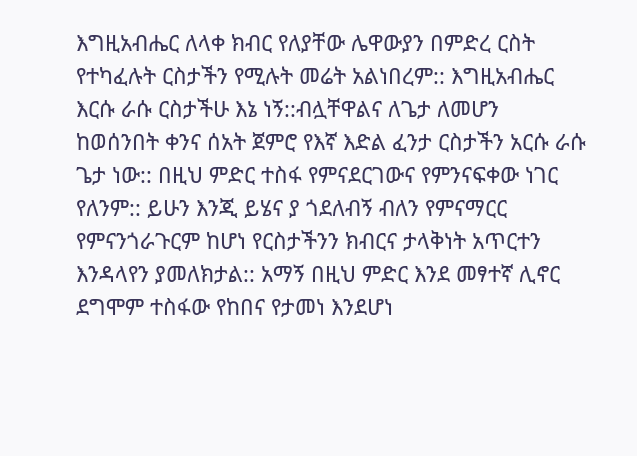እግዚአብሔር ለላቀ ክብር የለያቸው ሌዋውያን በምድረ ርስት የተካፈሉት ርስታችን የሚሉት መሬት አልነበረም:: እግዚአብሔር እርሱ ራሱ ርስታችሁ እኔ ነኝ::ብሏቸዋልና ለጌታ ለመሆን ከወሰንበት ቀንና ሰአት ጀምሮ የእኛ እድል ፈንታ ርስታችን አርሱ ራሱ ጌታ ነው:: በዚህ ምድር ተስፋ የምናደርገውና የምንናፍቀው ነገር የለንም:: ይሁን እንጂ ይሄና ያ ጎደለብኝ ብለን የምናማርር የምናንጎራጉርም ከሆነ የርስታችንን ክብርና ታላቅነት አጥርተን እንዳላየን ያመለክታል:: አማኝ በዚህ ምድር እንደ መፃተኛ ሊኖር ደግሞም ተስፋው የከበና የታመነ እንደሆነ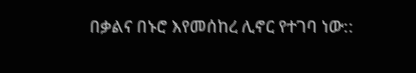በቃልና በኑሮ እየመሰከረ ሊኖር የተገባ ነው::